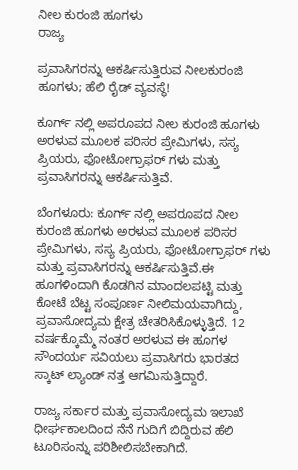ನೀಲ ಕುರಂಜಿ ಹೂಗಳು
ರಾಜ್ಯ

ಪ್ರವಾಸಿಗರನ್ನು ಆಕರ್ಷಿಸುತ್ತಿರುವ ನೀಲಕುರಂಜಿ ಹೂಗಳು; ಹೆಲಿ ರೈಡ್ ವ್ಯವಸ್ಥೆ!

ಕೂರ್ಗ್ ನಲ್ಲಿ ಅಪರೂಪದ ನೀಲ ಕುರಂಜಿ ಹೂಗಳು ಅರಳುವ ಮೂಲಕ ಪರಿಸರ ಪ್ರೇಮಿಗಳು, ಸಸ್ಯ ಪ್ರಿಯರು, ಫೋಟೋಗ್ರಾಫರ್ ಗಳು ಮತ್ತು ಪ್ರವಾಸಿಗರನ್ನು ಆಕರ್ಷಿಸುತ್ತಿವೆ.

ಬೆಂಗಳೂರು: ಕೂರ್ಗ್ ನಲ್ಲಿ ಅಪರೂಪದ ನೀಲ ಕುರಂಜಿ ಹೂಗಳು ಅರಳುವ ಮೂಲಕ ಪರಿಸರ ಪ್ರೇಮಿಗಳು, ಸಸ್ಯ ಪ್ರಿಯರು, ಫೋಟೋಗ್ರಾಫರ್ ಗಳು ಮತ್ತು ಪ್ರವಾಸಿಗರನ್ನು ಆಕರ್ಷಿಸುತ್ತಿವೆ.ಈ ಹೂಗಳಿಂದಾಗಿ ಕೊಡಗಿನ ಮಾಂದಲಪಟ್ಟಿ ಮತ್ತು ಕೋಟೆ ಬೆಟ್ಟ ಸಂಪೂರ್ಣ ನೀಲಿಮಯವಾಗಿದ್ದು, ಪ್ರವಾಸೋದ್ಯಮ ಕ್ಷೇತ್ರ ಚೇತರಿಸಿಕೊಳ್ಳುತ್ತಿದೆ. 12 ವರ್ಷಕ್ಕೊಮ್ಮೆ ನಂತರ ಅರಳುವ ಈ ಹೂಗಳ ಸೌಂದರ್ಯ ಸವಿಯಲು ಪ್ರವಾಸಿಗರು ಭಾರತದ ಸ್ಕಾಟ್ ಲ್ಯಾಂಡ್ ನತ್ತ ಆಗಮಿಸುತ್ತಿದ್ದಾರೆ.

ರಾಜ್ಯ ಸರ್ಕಾರ ಮತ್ತು ಪ್ರವಾಸೋದ್ಯಮ ಇಲಾಖೆ ಧೀರ್ಘಕಾಲದಿಂದ ನೆನೆ ಗುದಿಗೆ ಬಿದ್ದಿರುವ ಹೆಲಿ ಟೂರಿಸಂನ್ನು ಪರಿಶೀಲಿಸಬೇಕಾಗಿದೆ.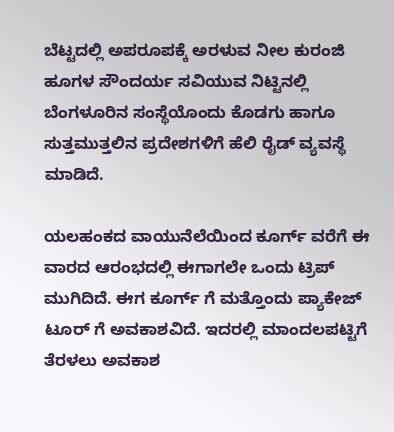ಬೆಟ್ಟದಲ್ಲಿ ಅಪರೂಪಕ್ಕೆ ಅರಳುವ ನೀಲ ಕುರಂಜಿ ಹೂಗಳ ಸೌಂದರ್ಯ ಸವಿಯುವ ನಿಟ್ಟಿನಲ್ಲಿ
ಬೆಂಗಳೂರಿನ ಸಂಸ್ಥೆಯೊಂದು ಕೊಡಗು ಹಾಗೂ ಸುತ್ತಮುತ್ತಲಿನ ಪ್ರದೇಶಗಳಿಗೆ ಹೆಲಿ ರೈಡ್ ವ್ಯವಸ್ಥೆ ಮಾಡಿದೆ.

ಯಲಹಂಕದ ವಾಯುನೆಲೆಯಿಂದ ಕೂರ್ಗ್ ವರೆಗೆ ಈ ವಾರದ ಆರಂಭದಲ್ಲಿ ಈಗಾಗಲೇ ಒಂದು ಟ್ರಿಪ್ ಮುಗಿದಿದೆ. ಈಗ ಕೂರ್ಗ್ ಗೆ ಮತ್ತೊಂದು ಪ್ಯಾಕೇಜ್ ಟೂರ್ ಗೆ ಅವಕಾಶವಿದೆ. ಇದರಲ್ಲಿ ಮಾಂದಲಪಟ್ಟಿಗೆ ತೆರಳಲು ಅವಕಾಶ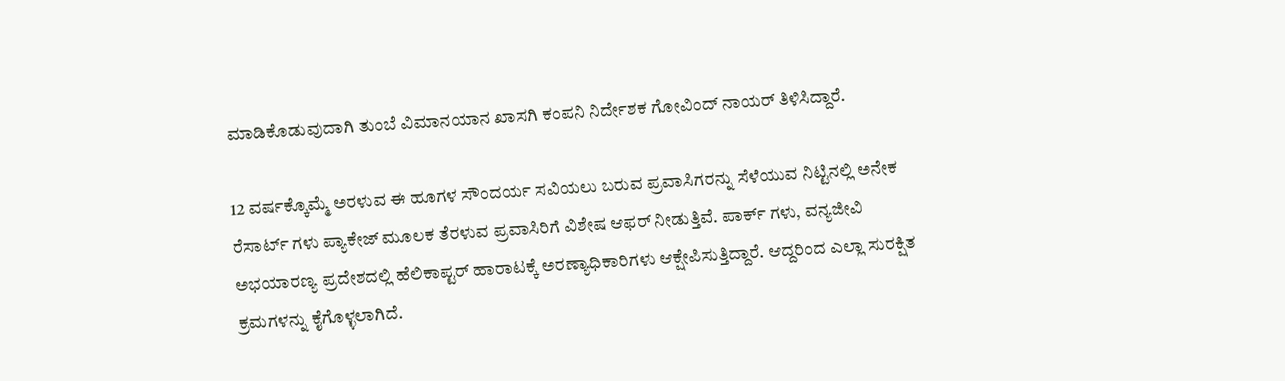ಮಾಡಿಕೊಡುವುದಾಗಿ ತುಂಬೆ ವಿಮಾನಯಾನ ಖಾಸಗಿ ಕಂಪನಿ ನಿರ್ದೇಶಕ ಗೋವಿಂದ್ ನಾಯರ್ ತಿಳಿಸಿದ್ದಾರೆ.

12 ವರ್ಷಕ್ಕೊಮ್ಮೆ ಅರಳುವ ಈ ಹೂಗಳ ಸೌಂದರ್ಯ ಸವಿಯಲು ಬರುವ ಪ್ರವಾಸಿಗರನ್ನು ಸೆಳೆಯುವ ನಿಟ್ಟಿನಲ್ಲಿ ಅನೇಕ ರೆಸಾರ್ಟ್ ಗಳು ಪ್ಯಾಕೇಜ್ ಮೂಲಕ ತೆರಳುವ ಪ್ರವಾಸಿರಿಗೆ ವಿಶೇಷ ಆಫರ್ ನೀಡುತ್ತಿವೆ. ಪಾರ್ಕ್ ಗಳು, ವನ್ಯಜೀವಿ ಅಭಯಾರಣ್ಯ ಪ್ರದೇಶದಲ್ಲಿ ಹೆಲಿಕಾಪ್ಟರ್ ಹಾರಾಟಕ್ಕೆ ಅರಣ್ಯಾಧಿಕಾರಿಗಳು ಆಕ್ಷೇಪಿಸುತ್ತಿದ್ದಾರೆ. ಆದ್ದರಿಂದ ಎಲ್ಲಾ ಸುರಕ್ಷಿತ ಕ್ರಮಗಳನ್ನು ಕೈಗೊಳ್ಳಲಾಗಿದೆ.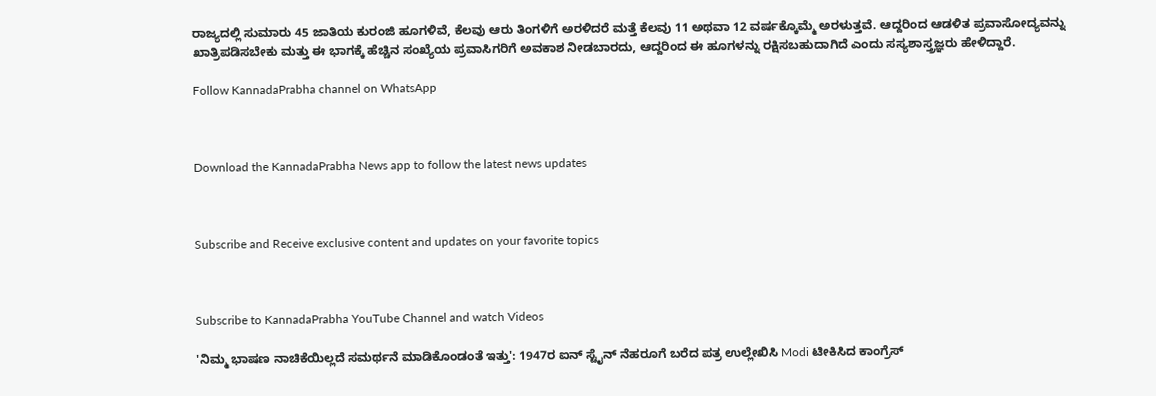ರಾಜ್ಯದಲ್ಲಿ ಸುಮಾರು 45 ಜಾತಿಯ ಕುರಂಜಿ ಹೂಗಳಿವೆ, ಕೆಲವು ಆರು ತಿಂಗಳಿಗೆ ಅರಳಿದರೆ ಮತ್ತೆ ಕೆಲವು 11 ಅಥವಾ 12 ವರ್ಷಕ್ಕೊಮ್ಮೆ ಅರಳುತ್ತವೆ. ಆದ್ದರಿಂದ ಆಡಳಿತ ಪ್ರವಾಸೋದ್ಯವನ್ನು ಖಾತ್ರಿಪಡಿಸಬೇಕು ಮತ್ತು ಈ ಭಾಗಕ್ಕೆ ಹೆಚ್ಚಿನ ಸಂಖ್ಯೆಯ ಪ್ರವಾಸಿಗರಿಗೆ ಅವಕಾಶ ನೀಡಬಾರದು, ಆದ್ದರಿಂದ ಈ ಹೂಗಳನ್ನು ರಕ್ಷಿಸಬಹುದಾಗಿದೆ ಎಂದು ಸಸ್ಯಶಾಸ್ತ್ರಜ್ಞರು ಹೇಳಿದ್ದಾರೆ.

Follow KannadaPrabha channel on WhatsApp



Download the KannadaPrabha News app to follow the latest news updates



Subscribe and Receive exclusive content and updates on your favorite topics



Subscribe to KannadaPrabha YouTube Channel and watch Videos

'ನಿಮ್ಮ ಭಾಷಣ ನಾಚಿಕೆಯಿಲ್ಲದೆ ಸಮರ್ಥನೆ ಮಾಡಿಕೊಂಡಂತೆ ಇತ್ತು': 1947ರ ಐನ್ ಸ್ಟೈನ್ ನೆಹರೂಗೆ ಬರೆದ ಪತ್ರ ಉಲ್ಲೇಖಿಸಿ Modi ಟೀಕಿಸಿದ ಕಾಂಗ್ರೆಸ್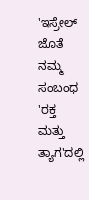'ಇಸ್ರೇಲ್‌ ಜೊತೆ ನಮ್ಮ ಸಂಬಂಧ 'ರಕ್ತ ಮತ್ತು ತ್ಯಾಗ'ದಲ್ಲಿ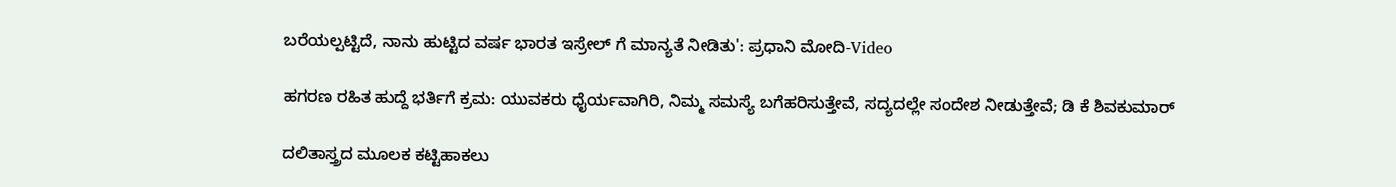ಬರೆಯಲ್ಪಟ್ಟಿದೆ, ನಾನು ಹುಟ್ಟಿದ ವರ್ಷ ಭಾರತ ಇಸ್ರೇಲ್ ಗೆ ಮಾನ್ಯತೆ ನೀಡಿತು': ಪ್ರಧಾನಿ ಮೋದಿ-Video

ಹಗರಣ ರಹಿತ ಹುದ್ದೆ ಭರ್ತಿಗೆ ಕ್ರಮ: ಯುವಕರು ಧೈರ್ಯವಾಗಿರಿ, ನಿಮ್ಮ ಸಮಸ್ಯೆ ಬಗೆಹರಿಸುತ್ತೇವೆ, ಸದ್ಯದಲ್ಲೇ ಸಂದೇಶ ನೀಡುತ್ತೇವೆ; ಡಿ ಕೆ ಶಿವಕುಮಾರ್

ದಲಿತಾಸ್ತ್ರದ ಮೂಲಕ ಕಟ್ಟಿಹಾಕಲು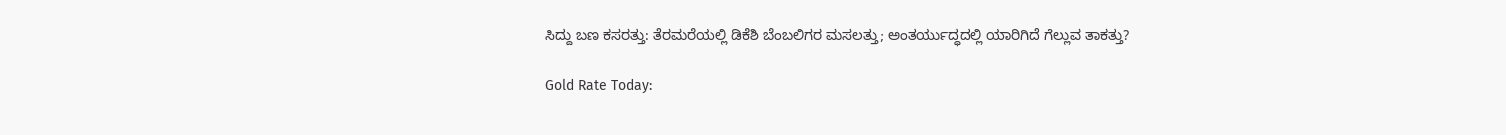ಸಿದ್ದು ಬಣ ಕಸರತ್ತು: ತೆರಮರೆಯಲ್ಲಿ ಡಿಕೆಶಿ ಬೆಂಬಲಿಗರ ಮಸಲತ್ತು; ಅಂತರ್ಯುದ್ಧದಲ್ಲಿ ಯಾರಿಗಿದೆ ಗೆಲ್ಲುವ ತಾಕತ್ತು?

Gold Rate Today: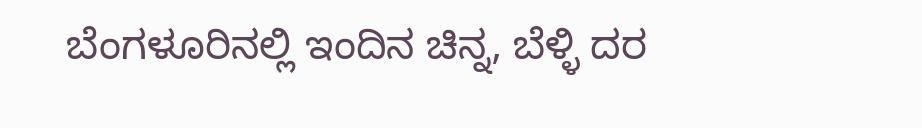ಬೆಂಗಳೂರಿನಲ್ಲಿ ಇಂದಿನ ಚಿನ್ನ, ಬೆಳ್ಳಿ ದರ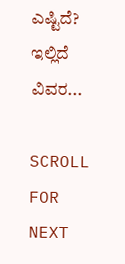ಎಷ್ಟಿದೆ? ಇಲ್ಲಿದೆ ವಿವರ...

SCROLL FOR NEXT